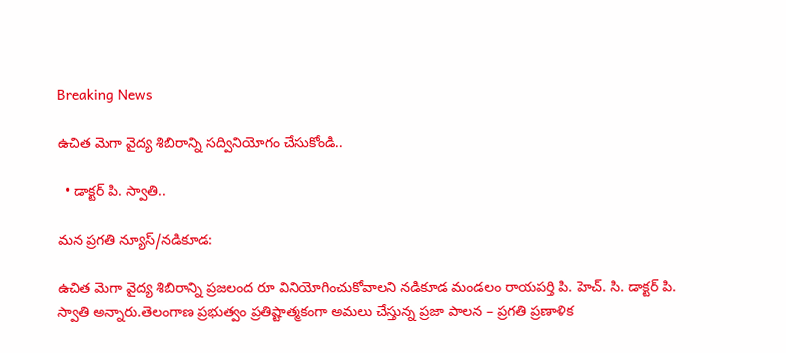Breaking News

ఉచిత మెగా వైద్య శిబిరాన్ని సద్వినియోగం చేసుకోండి..

  • డాక్టర్ పి. స్వాతి..

మన ప్రగతి న్యూస్/నడికూడ:

ఉచిత మెగా వైద్య శిబిరాన్ని ప్రజలంద రూ వినియోగించుకోవాలని నడికూడ మండలం రాయపర్తి పి. హెచ్. సి. డాక్టర్ పి. స్వాతి అన్నారు.తెలంగాణ ప్రభుత్వం ప్రతిష్టాత్మకంగా అమలు చేస్తున్న ప్రజా పాలన – ప్రగతి ప్రణాళిక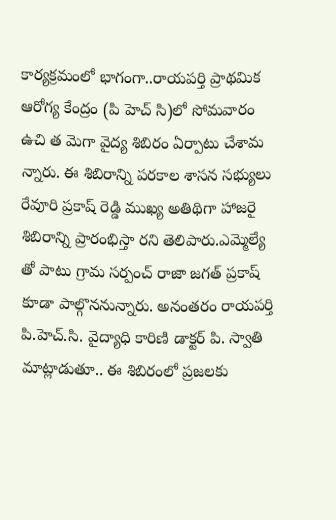కార్యక్రమంలో భాగంగా..రాయపర్తి ప్రాథమిక ఆరోగ్య కేంద్రం (పి హెచ్ సి)లో సోమవారం ఉచి త మెగా వైద్య శిబిరం ఏర్పాటు చేశామ న్నారు. ఈ శిబిరాన్ని పరకాల శాసన సభ్యులు రేవూరి ప్రకాష్ రెడ్డి ముఖ్య అతిథిగా హాజరై శిబిరాన్ని ప్రారంభిస్తా రని తెలిపారు.ఎమ్మెల్యే తో పాటు గ్రామ సర్పంచ్ రాజా జగత్ ప్రకాష్ కూడా పాల్గొననున్నారు. అనంతరం రాయపర్తి పి.హెచ్‌.సి. వైద్యాధి కారిణి డాక్టర్ పి. స్వాతి మాట్లాడుతూ.. ఈ శిబిరంలో ప్రజలకు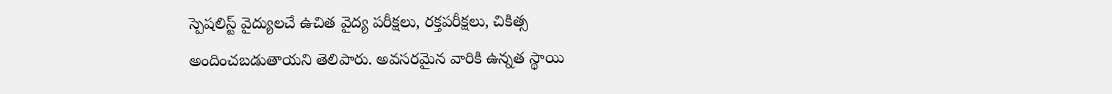స్పెషలిస్ట్ వైద్యులచే ఉచిత వైద్య పరీక్షలు, రక్తపరీక్షలు, చికిత్స అందించబడుతాయని తెలిపారు. అవసరమైన వారికి ఉన్నత స్థాయి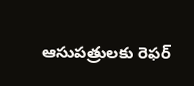ఆసుపత్రులకు రెఫర్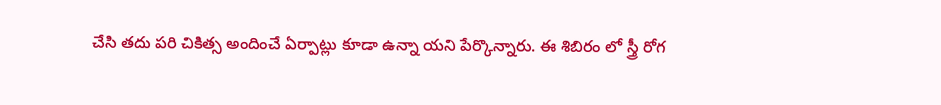చేసి తదు పరి చికిత్స అందించే ఏర్పాట్లు కూడా ఉన్నా యని పేర్కొన్నారు. ఈ శిబిరం లో స్త్రీ రోగ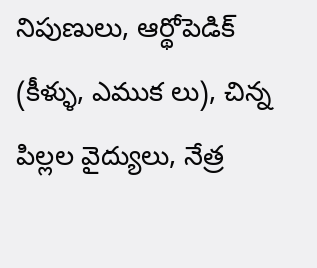నిపుణులు, ఆర్థోపెడిక్ (కీళ్ళు, ఎముక లు), చిన్న పిల్లల వైద్యులు, నేత్ర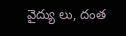వైద్యు లు, దంత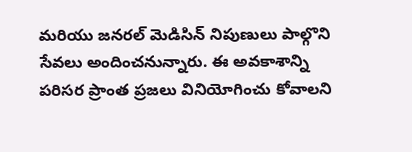మరియు జనరల్ మెడిసిన్ నిపుణులు పాల్గొని సేవలు అందించనున్నారు. ఈ అవకాశాన్ని పరిసర ప్రాంత ప్రజలు వినియోగించు కోవాలని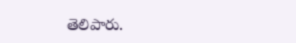తెలిపారు.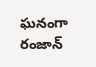ఘనంగా రంజాన్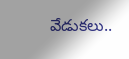వేడుకలు..